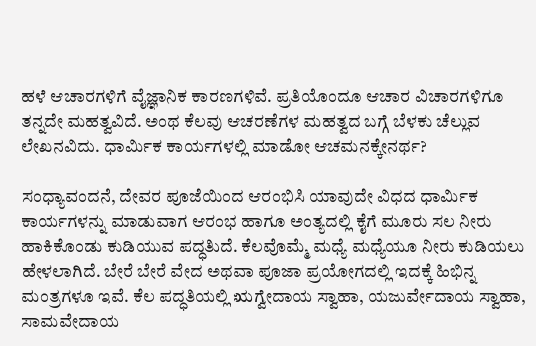ಹಳೆ ಆಚಾರಗಳಿಗೆ ವೈಜ್ಞಾನಿಕ ಕಾರಣಗಳಿವೆ. ಪ್ರತಿಯೊಂದೂ ಆಚಾರ ವಿಚಾರಗಳಿಗೂ ತನ್ನದೇ ಮಹತ್ವವಿದೆ. ಅಂಥ ಕೆಲವು ಆಚರಣೆಗಳ ಮಹತ್ವದ ಬಗ್ಗೆ ಬೆಳಕು ಚೆಲ್ಲುವ ಲೇಖನವಿದು. ಧಾರ್ಮಿಕ ಕಾರ್ಯಗಳಲ್ಲಿ ಮಾಡೋ ಆಚಮನಕ್ಕೇನರ್ಥ?

ಸಂಧ್ಯಾವಂದನೆ, ದೇವರ ಪೂಜೆಯಿಂದ ಆರಂಭಿಸಿ ಯಾವುದೇ ವಿಧದ ಧಾರ್ಮಿಕ ಕಾರ್ಯಗಳನ್ನು ಮಾಡುವಾಗ ಆರಂಭ ಹಾಗೂ ಅಂತ್ಯದಲ್ಲಿ ಕೈಗೆ ಮೂರು ಸಲ ನೀರು ಹಾಕಿಕೊಂಡು ಕುಡಿಯುವ ಪದ್ಧತಿುದೆ. ಕೆಲವೊಮ್ಮೆ ಮಧ್ಯೆ ಮಧ್ಯೆಯೂ ನೀರು ಕುಡಿಯಲು ಹೇಳಲಾಗಿದೆ. ಬೇರೆ ಬೇರೆ ವೇದ ಅಥವಾ ಪೂಜಾ ಪ್ರಯೋಗದಲ್ಲಿ ಇದಕ್ಕೆ ಹಿಭಿನ್ನ ಮಂತ್ರಗಳೂ ಇವೆ. ಕೆಲ ಪದ್ಧತಿಯಲ್ಲಿ ಋಗ್ವೇದಾಯ ಸ್ವಾಹಾ, ಯಜುರ್ವೇದಾಯ ಸ್ವಾಹಾ, ಸಾಮವೇದಾಯ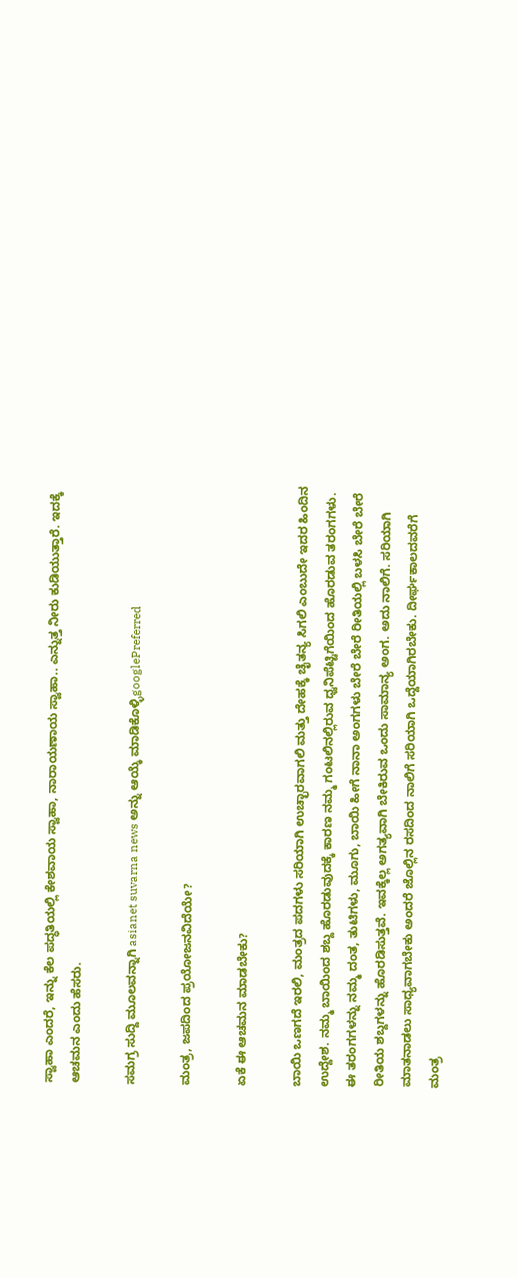ಸ್ವಾಹಾ ಎಂದರೆ, ಇನ್ನು ಕೆಲ ಪದ್ಧತಿಯಲ್ಲಿ ಕೇಶವಾಯ ಸ್ವಾಹಾ, ನಾರಾಯಣಾಯ ಸ್ವಾಹಾ.. ಎನ್ನುತ್ತ ನೀರು ಕುಡಿಯುತ್ತಾರೆ. ಇದಕ್ಕೆ ಆಚಮನ ಎಂದು ಹೆಸರು.

ಸಮಗ್ರ ಸುದ್ದಿ ಮೂಲವನ್ನಾಗಿ asianet suvarna news ಅನ್ನು ಆಯ್ಕೆ ಮಾಡಿಕೊಳ್ಳಿgooglePreferred

ಮಂತ್ರ, ಜಪದಿಂದ ಪ್ರಯೋಜನವಿದೆಯೇ?

ಏಕೆ ಈ ಆಚಮನ ಮಾಡಬೇಕು?

ಬಾಯಿ ಒಣಗದೆ ಇರಲಿ, ಮಂತ್ರದ ಪದಗಳು ಸರಿಯಾಗಿ ಉಚ್ಛಾರವಾಗಲಿ ಮತ್ತು ದೇಹಕ್ಕೆ ಚೈತನ್ಯ ಸಿಗಲಿ ಎಂಬುದೇ ಇದರ ಹಿಂದಿನ ಉದ್ದೇಶ. ನಮ್ಮ ಬಾಯಿಂದ ಶಬ್ದ ಹೊರಡುವುದಕ್ಕೆ ಕಾರಣ ನಮ್ಮ ಗಂಟಲಿನಲ್ಲಿರುವ ಧ್ವನಿಪೆಟ್ಟಿಗೆಯಿಂದ ಹೊರಡುವ ತರಂಗಗಳು. ಈ ತರಂಗಗಳನ್ನು ನಮ್ಮ ದಂತ, ತುಟಿಗಳು, ಮೂಗು, ಬಾಯಿ ಹೀಗೆ ನಾನಾ ಅಂಗಗಳು ಬೇರೆ ಬೇರೆ ರೀತಿಯಲ್ಲಿ ಬಳಸಿ ಬೇರೆ ಬೇರೆ ರೀತಿಯ ಶಬ್ದಗಳನ್ನು ಹೊರಡಿಸುತ್ತವೆ. ಇವಕ್ಕೆಲ್ಲ ಅಗತ್ಯವಾಗಿ ಬೇಕಿರುವ ಒಂದು ಸಾಮಾನ್ಯ ಅಂಗ. ಅದು ನಾಲಿಗೆ. ಸರಿಯಾಗಿ ಮಾತನಾಡಲು ಸಾಧ್ಯವಾಗಬೇಕು ಅಂದರೆ ಜೊಲ್ಲಿನ ರಸದಿಂದ ನಾಲಿಗೆ ಸರಿಯಾಗಿ ಒದ್ದೆಯಾಗಿರಬೇಕು. ದೀರ್ಘಕಾಲದವರೆಗೆ ಮಂತ್ರ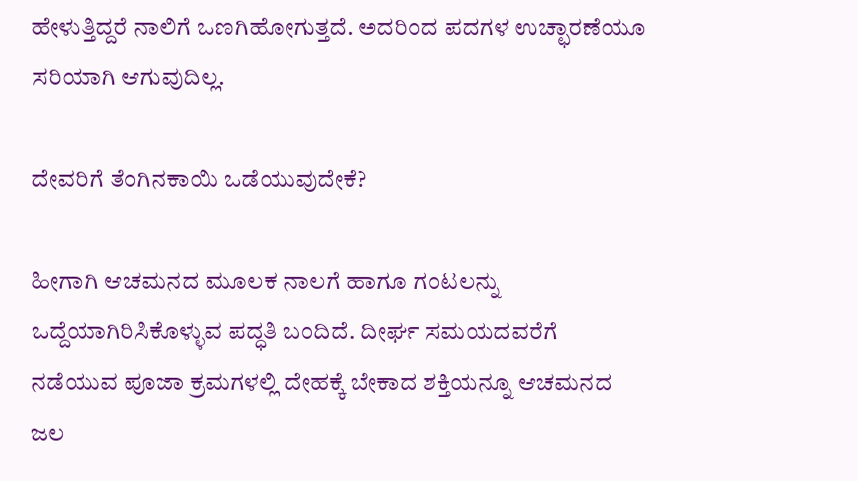ಹೇಳುತ್ತಿದ್ದರೆ ನಾಲಿಗೆ ಒಣಗಿಹೋಗುತ್ತದೆ. ಅದರಿಂದ ಪದಗಳ ಉಚ್ಛಾರಣೆಯೂ ಸರಿಯಾಗಿ ಆಗುವುದಿಲ್ಲ.

ದೇವರಿಗೆ ತೆಂಗಿನಕಾಯಿ ಒಡೆಯುವುದೇಕೆ?

ಹೀಗಾಗಿ ಆಚಮನದ ಮೂಲಕ ನಾಲಗೆ ಹಾಗೂ ಗಂಟಲನ್ನು ಒದ್ದೆಯಾಗಿರಿಸಿಕೊಳ್ಳುವ ಪದ್ಧತಿ ಬಂದಿದೆ. ದೀರ್ಘ ಸಮಯದವರೆಗೆ ನಡೆಯುವ ಪೂಜಾ ಕ್ರಮಗಳಲ್ಲಿ ದೇಹಕ್ಕೆ ಬೇಕಾದ ಶಕ್ತಿಯನ್ನೂ ಆಚಮನದ ಜಲ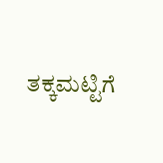ತಕ್ಕಮಟ್ಟಿಗೆ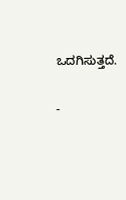ಒದಗಿಸುತ್ತದೆ.

-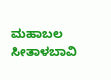ಮಹಾಬಲ ಸೀತಾಳಬಾವಿ